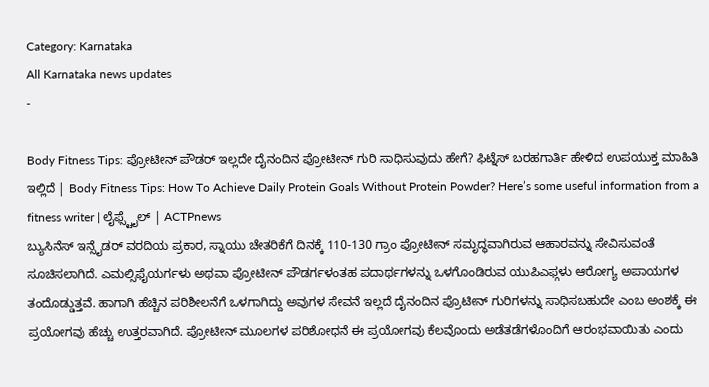Category: Karnataka
All Karnataka news updates
-

Body Fitness Tips: ಪ್ರೋಟೀನ್ ಪೌಡರ್ ಇಲ್ಲದೇ ದೈನಂದಿನ ಪ್ರೋಟೀನ್ ಗುರಿ ಸಾಧಿಸುವುದು ಹೇಗೆ? ಫಿಟ್ನೆಸ್ ಬರಹಗಾರ್ತಿ ಹೇಳಿದ ಉಪಯುಕ್ತ ಮಾಹಿತಿ ಇಲ್ಲಿದೆ | Body Fitness Tips: How To Achieve Daily Protein Goals Without Protein Powder? Here’s some useful information from a fitness writer | ಲೈಫ್ಸ್ಟೈಲ್ | ACTPnews
ಬ್ಯುಸಿನೆಸ್ ಇನ್ಸೈಡರ್ ವರದಿಯ ಪ್ರಕಾರ, ಸ್ನಾಯು ಚೇತರಿಕೆಗೆ ದಿನಕ್ಕೆ 110-130 ಗ್ರಾಂ ಪ್ರೋಟೀನ್ ಸಮೃದ್ಧವಾಗಿರುವ ಆಹಾರವನ್ನು ಸೇವಿಸುವಂತೆ ಸೂಚಿಸಲಾಗಿದೆ. ಎಮಲ್ಸಿಫೈಯರ್ಗಳು ಅಥವಾ ಪ್ರೋಟೀನ್ ಪೌಡರ್ಗಳಂತಹ ಪದಾರ್ಥಗಳನ್ನು ಒಳಗೊಂಡಿರುವ ಯುಪಿಎಫ್ಗಳು ಆರೋಗ್ಯ ಅಪಾಯಗಳ ತಂದೊಡ್ಡುತ್ತವೆ. ಹಾಗಾಗಿ ಹೆಚ್ಚಿನ ಪರಿಶೀಲನೆಗೆ ಒಳಗಾಗಿದ್ದು ಅವುಗಳ ಸೇವನೆ ಇಲ್ಲದೆ ದೈನಂದಿನ ಪ್ರೊಟೀನ್ ಗುರಿಗಳನ್ನು ಸಾಧಿಸಬಹುದೇ ಎಂಬ ಅಂಶಕ್ಕೆ ಈ ಪ್ರಯೋಗವು ಹೆಚ್ಚು ಉತ್ತರವಾಗಿದೆ. ಪ್ರೋಟೀನ್ ಮೂಲಗಳ ಪರಿಶೋಧನೆ ಈ ಪ್ರಯೋಗವು ಕೆಲವೊಂದು ಅಡೆತಡೆಗಳೊಂದಿಗೆ ಆರಂಭವಾಯಿತು ಎಂದು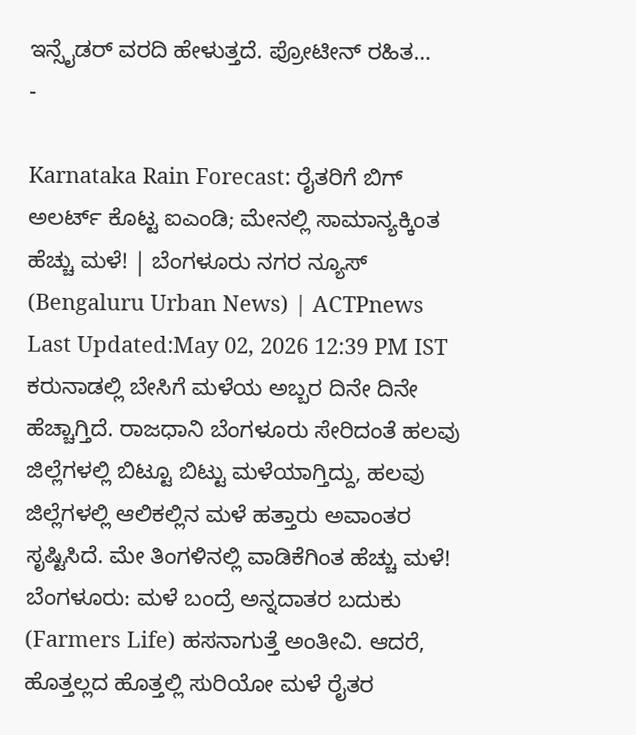ಇನ್ಸೈಡರ್ ವರದಿ ಹೇಳುತ್ತದೆ. ಪ್ರೋಟೀನ್ ರಹಿತ…
-

Karnataka Rain Forecast: ರೈತರಿಗೆ ಬಿಗ್ ಅಲರ್ಟ್ ಕೊಟ್ಟ ಐಎಂಡಿ; ಮೇನಲ್ಲಿ ಸಾಮಾನ್ಯಕ್ಕಿಂತ ಹೆಚ್ಚು ಮಳೆ! | ಬೆಂಗಳೂರು ನಗರ ನ್ಯೂಸ್ (Bengaluru Urban News) | ACTPnews
Last Updated:May 02, 2026 12:39 PM IST ಕರುನಾಡಲ್ಲಿ ಬೇಸಿಗೆ ಮಳೆಯ ಅಬ್ಬರ ದಿನೇ ದಿನೇ ಹೆಚ್ಚಾಗ್ತಿದೆ. ರಾಜಧಾನಿ ಬೆಂಗಳೂರು ಸೇರಿದಂತೆ ಹಲವು ಜಿಲ್ಲೆಗಳಲ್ಲಿ ಬಿಟ್ಟೂ ಬಿಟ್ಟು ಮಳೆಯಾಗ್ತಿದ್ದು, ಹಲವು ಜಿಲ್ಲೆಗಳಲ್ಲಿ ಆಲಿಕಲ್ಲಿನ ಮಳೆ ಹತ್ತಾರು ಅವಾಂತರ ಸೃಷ್ಟಿಸಿದೆ. ಮೇ ತಿಂಗಳಿನಲ್ಲಿ ವಾಡಿಕೆಗಿಂತ ಹೆಚ್ಚು ಮಳೆ! ಬೆಂಗಳೂರು: ಮಳೆ ಬಂದ್ರೆ ಅನ್ನದಾತರ ಬದುಕು (Farmers Life) ಹಸನಾಗುತ್ತೆ ಅಂತೀವಿ. ಆದರೆ, ಹೊತ್ತಲ್ಲದ ಹೊತ್ತಲ್ಲಿ ಸುರಿಯೋ ಮಳೆ ರೈತರ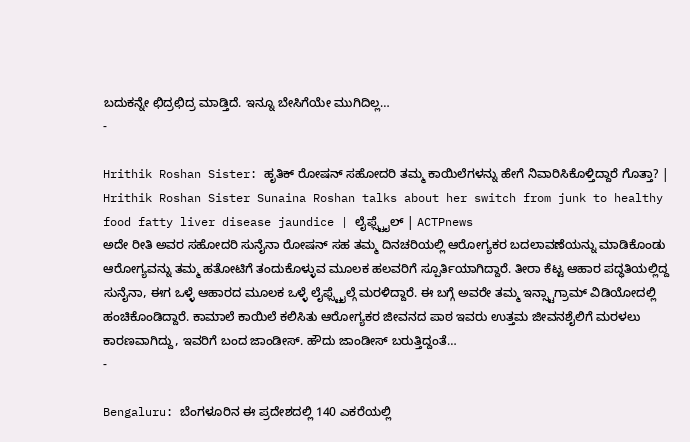ಬದುಕನ್ನೇ ಛಿದ್ರಛಿದ್ರ ಮಾಡ್ತಿದೆ. ಇನ್ನೂ ಬೇಸಿಗೆಯೇ ಮುಗಿದಿಲ್ಲ…
-

Hrithik Roshan Sister: ಹೃತಿಕ್ ರೋಷನ್ ಸಹೋದರಿ ತಮ್ಮ ಕಾಯಿಲೆಗಳನ್ನು ಹೇಗೆ ನಿವಾರಿಸಿಕೊಳ್ತಿದ್ದಾರೆ ಗೊತ್ತಾ? | Hrithik Roshan Sister Sunaina Roshan talks about her switch from junk to healthy food fatty liver disease jaundice | ಲೈಫ್ಸ್ಟೈಲ್ | ACTPnews
ಅದೇ ರೀತಿ ಅವರ ಸಹೋದರಿ ಸುನೈನಾ ರೋಷನ್ ಸಹ ತಮ್ಮ ದಿನಚರಿಯಲ್ಲಿ ಆರೋಗ್ಯಕರ ಬದಲಾವಣೆಯನ್ನು ಮಾಡಿಕೊಂಡು ಆರೋಗ್ಯವನ್ನು ತಮ್ಮ ಹತೋಟಿಗೆ ತಂದುಕೊಳ್ಳುವ ಮೂಲಕ ಹಲವರಿಗೆ ಸ್ಪೂರ್ತಿಯಾಗಿದ್ದಾರೆ. ತೀರಾ ಕೆಟ್ಟ ಆಹಾರ ಪದ್ಧತಿಯಲ್ಲಿದ್ದ ಸುನೈನಾ, ಈಗ ಒಳ್ಳೆ ಆಹಾರದ ಮೂಲಕ ಒಳ್ಳೆ ಲೈಫ್ಸ್ಟೈಲ್ಗೆ ಮರಳಿದ್ದಾರೆ. ಈ ಬಗ್ಗೆ ಅವರೇ ತಮ್ಮ ಇನ್ಸ್ಟಾಗ್ರಾಮ್ ವಿಡಿಯೋದಲ್ಲಿ ಹಂಚಿಕೊಂಡಿದ್ದಾರೆ. ಕಾಮಾಲೆ ಕಾಯಿಲೆ ಕಲಿಸಿತು ಆರೋಗ್ಯಕರ ಜೀವನದ ಪಾಠ ಇವರು ಉತ್ತಮ ಜೀವನಶೈಲಿಗೆ ಮರಳಲು ಕಾರಣವಾಗಿದ್ದು, ಇವರಿಗೆ ಬಂದ ಜಾಂಡೀಸ್. ಹೌದು ಜಾಂಡೀಸ್ ಬರುತ್ತಿದ್ದಂತೆ…
-

Bengaluru: ಬೆಂಗಳೂರಿನ ಈ ಪ್ರದೇಶದಲ್ಲಿ 140 ಎಕರೆಯಲ್ಲಿ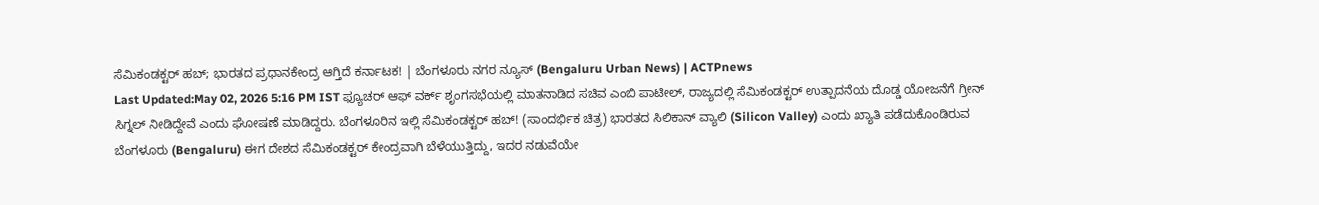ಸೆಮಿಕಂಡಕ್ಟರ್ ಹಬ್; ಭಾರತದ ಪ್ರಧಾನಕೇಂದ್ರ ಆಗ್ತಿದೆ ಕರ್ನಾಟಕ! | ಬೆಂಗಳೂರು ನಗರ ನ್ಯೂಸ್ (Bengaluru Urban News) | ACTPnews
Last Updated:May 02, 2026 5:16 PM IST ಫ್ಯೂಚರ್ ಆಫ್ ವರ್ಕ್ ಶೃಂಗಸಭೆಯಲ್ಲಿ ಮಾತನಾಡಿದ ಸಚಿವ ಎಂಬಿ ಪಾಟೀಲ್, ರಾಜ್ಯದಲ್ಲಿ ಸೆಮಿಕಂಡಕ್ಟರ್ ಉತ್ಪಾದನೆಯ ದೊಡ್ಡ ಯೋಜನೆಗೆ ಗ್ರೀನ್ ಸಿಗ್ನಲ್ ನೀಡಿದ್ದೇವೆ ಎಂದು ಘೋಷಣೆ ಮಾಡಿದ್ದರು. ಬೆಂಗಳೂರಿನ ಇಲ್ಲಿ ಸೆಮಿಕಂಡಕ್ಟರ್ ಹಬ್! (ಸಾಂದರ್ಭಿಕ ಚಿತ್ರ) ಭಾರತದ ಸಿಲಿಕಾನ್ ವ್ಯಾಲಿ (Silicon Valley) ಎಂದು ಖ್ಯಾತಿ ಪಡೆದುಕೊಂಡಿರುವ ಬೆಂಗಳೂರು (Bengaluru) ಈಗ ದೇಶದ ಸೆಮಿಕಂಡಕ್ಟರ್ ಕೇಂದ್ರವಾಗಿ ಬೆಳೆಯುತ್ತಿದ್ದು, ಇದರ ನಡುವೆಯೇ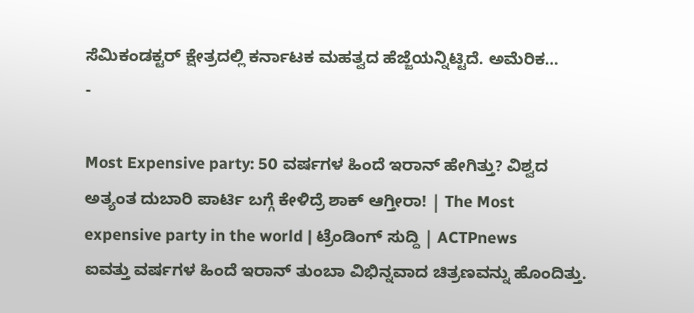ಸೆಮಿಕಂಡಕ್ಟರ್ ಕ್ಷೇತ್ರದಲ್ಲಿ ಕರ್ನಾಟಕ ಮಹತ್ವದ ಹೆಜ್ಜೆಯನ್ನಿಟ್ಟಿದೆ. ಅಮೆರಿಕ…
-

Most Expensive party: 50 ವರ್ಷಗಳ ಹಿಂದೆ ಇರಾನ್ ಹೇಗಿತ್ತು? ವಿಶ್ವದ ಅತ್ಯಂತ ದುಬಾರಿ ಪಾರ್ಟಿ ಬಗ್ಗೆ ಕೇಳಿದ್ರೆ ಶಾಕ್ ಆಗ್ತೀರಾ! | The Most expensive party in the world | ಟ್ರೆಂಡಿಂಗ್ ಸುದ್ದಿ | ACTPnews
ಐವತ್ತು ವರ್ಷಗಳ ಹಿಂದೆ ಇರಾನ್ ತುಂಬಾ ವಿಭಿನ್ನವಾದ ಚಿತ್ರಣವನ್ನು ಹೊಂದಿತ್ತು.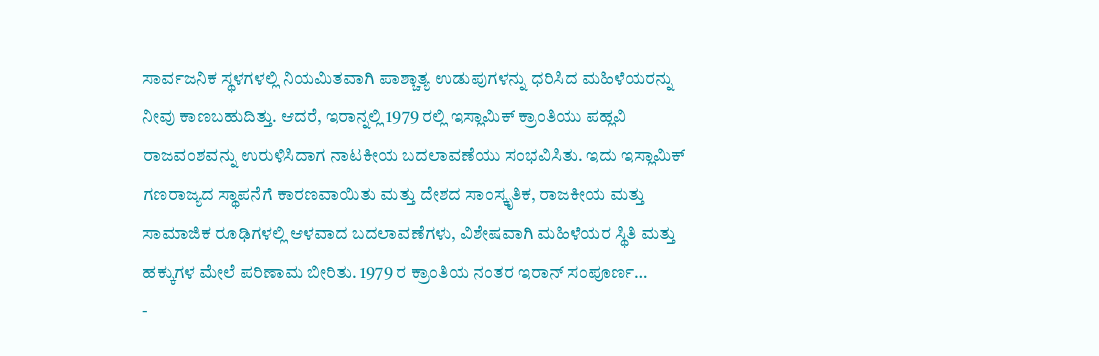ಸಾರ್ವಜನಿಕ ಸ್ಥಳಗಳಲ್ಲಿ ನಿಯಮಿತವಾಗಿ ಪಾಶ್ಚಾತ್ಯ ಉಡುಪುಗಳನ್ನು ಧರಿಸಿದ ಮಹಿಳೆಯರನ್ನು ನೀವು ಕಾಣಬಹುದಿತ್ತು. ಆದರೆ, ಇರಾನ್ನಲ್ಲಿ 1979 ರಲ್ಲಿ ಇಸ್ಲಾಮಿಕ್ ಕ್ರಾಂತಿಯು ಪಹ್ಲವಿ ರಾಜವಂಶವನ್ನು ಉರುಳಿಸಿದಾಗ ನಾಟಕೀಯ ಬದಲಾವಣೆಯು ಸಂಭವಿಸಿತು. ಇದು ಇಸ್ಲಾಮಿಕ್ ಗಣರಾಜ್ಯದ ಸ್ಥಾಪನೆಗೆ ಕಾರಣವಾಯಿತು ಮತ್ತು ದೇಶದ ಸಾಂಸ್ಕೃತಿಕ, ರಾಜಕೀಯ ಮತ್ತು ಸಾಮಾಜಿಕ ರೂಢಿಗಳಲ್ಲಿ ಆಳವಾದ ಬದಲಾವಣೆಗಳು, ವಿಶೇಷವಾಗಿ ಮಹಿಳೆಯರ ಸ್ಥಿತಿ ಮತ್ತು ಹಕ್ಕುಗಳ ಮೇಲೆ ಪರಿಣಾಮ ಬೀರಿತು. 1979 ರ ಕ್ರಾಂತಿಯ ನಂತರ ಇರಾನ್ ಸಂಪೂರ್ಣ…
-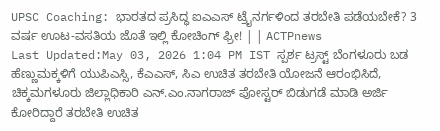UPSC Coaching: ಭಾರತದ ಪ್ರಸಿದ್ಧ ಐಎಎಸ್ ಟ್ರೈನರ್ಗಳಿಂದ ತರಬೇತಿ ಪಡೆಯಬೇಕೆ? 3 ವರ್ಷ ಊಟ-ವಸತಿಯ ಜೊತೆ ಇಲ್ಲಿ ಕೋಚಿಂಗ್ ಫ್ರೀ! | | ACTPnews
Last Updated:May 03, 2026 1:04 PM IST ಸ್ಪರ್ಶ ಟ್ರಸ್ಟ್ ಬೆಂಗಳೂರು ಬಡ ಹೆಣ್ಣುಮಕ್ಕಳಿಗೆ ಯುಪಿಎಸ್ಸಿ, ಕೆಎಎಸ್, ಸಿಎ ಉಚಿತ ತರಬೇತಿ ಯೋಜನೆ ಆರಂಭಿಸಿದೆ, ಚಿಕ್ಕಮಗಳೂರು ಜಿಲ್ಲಾಧಿಕಾರಿ ಎನ್.ಎಂ.ನಾಗರಾಜ್ ಪೋಸ್ಟರ್ ಬಿಡುಗಡೆ ಮಾಡಿ ಅರ್ಜಿ ಕೋರಿದ್ದಾರೆ ತರಬೇತಿ ಉಚಿತ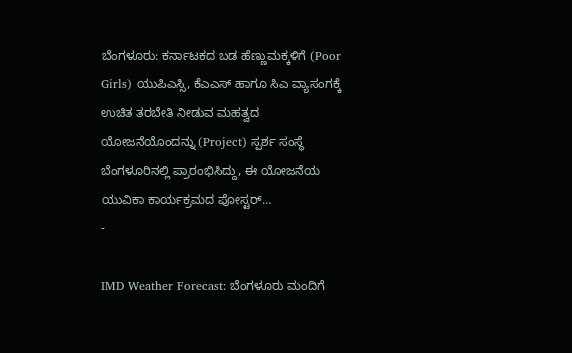ಬೆಂಗಳೂರು: ಕರ್ನಾಟಕದ ಬಡ ಹೆಣ್ಣುಮಕ್ಕಳಿಗೆ (Poor Girls) ಯುಪಿಎಸ್ಸಿ, ಕೆಎಎಸ್ ಹಾಗೂ ಸಿಎ ವ್ಯಾಸಂಗಕ್ಕೆ ಉಚಿತ ತರಬೇತಿ ನೀಡುವ ಮಹತ್ವದ ಯೋಜನೆಯೊಂದನ್ನು (Project) ಸ್ಪರ್ಶ ಸಂಸ್ಥೆ ಬೆಂಗಳೂರಿನಲ್ಲಿ ಪ್ರಾರಂಭಿಸಿದ್ದು, ಈ ಯೋಜನೆಯ ಯುವಿಕಾ ಕಾರ್ಯಕ್ರಮದ ಪೋಸ್ಟರ್…
-

IMD Weather Forecast: ಬೆಂಗಳೂರು ಮಂದಿಗೆ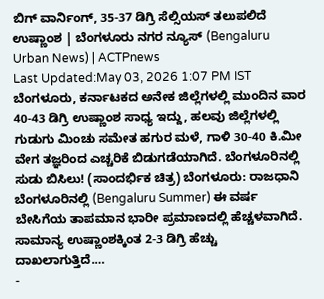ಬಿಗ್ ವಾರ್ನಿಂಗ್, 35-37 ಡಿಗ್ರಿ ಸೆಲ್ಸಿಯಸ್ ತಲುಪಲಿದೆ ಉಷ್ಣಾಂಶ | ಬೆಂಗಳೂರು ನಗರ ನ್ಯೂಸ್ (Bengaluru Urban News) | ACTPnews
Last Updated:May 03, 2026 1:07 PM IST ಬೆಂಗಳೂರು, ಕರ್ನಾಟಕದ ಅನೇಕ ಜಿಲ್ಲೆಗಳಲ್ಲಿ ಮುಂದಿನ ವಾರ 40-43 ಡಿಗ್ರಿ ಉಷ್ಣಾಂಶ ಸಾಧ್ಯ ಇದ್ದು, ಹಲವು ಜಿಲ್ಲೆಗಳಲ್ಲಿ ಗುಡುಗು ಮಿಂಚು ಸಮೇತ ಹಗುರ ಮಳೆ, ಗಾಳಿ 30-40 ಕಿ.ಮೀ ವೇಗ ತಜ್ಞರಿಂದ ಎಚ್ಚರಿಕೆ ಬಿಡುಗಡೆಯಾಗಿದೆ. ಬೆಂಗಳೂರಿನಲ್ಲಿ ಸುಡು ಬಿಸಿಲು! (ಸಾಂದರ್ಭಿಕ ಚಿತ್ರ) ಬೆಂಗಳೂರು: ರಾಜಧಾನಿ ಬೆಂಗಳೂರಿನಲ್ಲಿ (Bengaluru Summer) ಈ ವರ್ಷ ಬೇಸಿಗೆಯ ತಾಪಮಾನ ಭಾರೀ ಪ್ರಮಾಣದಲ್ಲಿ ಹೆಚ್ಚಳವಾಗಿದೆ. ಸಾಮಾನ್ಯ ಉಷ್ಣಾಂಶಕ್ಕಿಂತ 2-3 ಡಿಗ್ರಿ ಹೆಚ್ಚು ದಾಖಲಾಗುತ್ತಿದೆ.…
-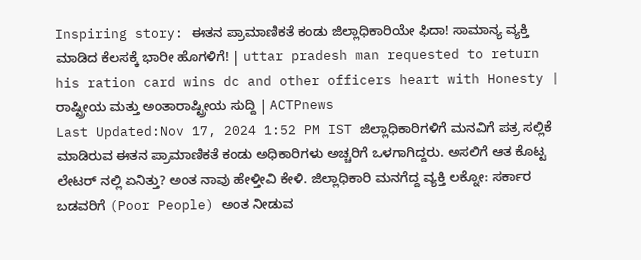Inspiring story: ಈತನ ಪ್ರಾಮಾಣಿಕತೆ ಕಂಡು ಜಿಲ್ಲಾಧಿಕಾರಿಯೇ ಫಿದಾ! ಸಾಮಾನ್ಯ ವ್ಯಕ್ತಿ ಮಾಡಿದ ಕೆಲಸಕ್ಕೆ ಭಾರೀ ಹೊಗಳಿಗೆ! | uttar pradesh man requested to return his ration card wins dc and other officers heart with Honesty | ರಾಷ್ಟ್ರೀಯ ಮತ್ತು ಅಂತಾರಾಷ್ಟ್ರೀಯ ಸುದ್ದಿ | ACTPnews
Last Updated:Nov 17, 2024 1:52 PM IST ಜಿಲ್ಲಾಧಿಕಾರಿಗಳಿಗೆ ಮನವಿಗೆ ಪತ್ರ ಸಲ್ಲಿಕೆ ಮಾಡಿರುವ ಈತನ ಪ್ರಾಮಾಣಿಕತೆ ಕಂಡು ಅಧಿಕಾರಿಗಳು ಅಚ್ಚರಿಗೆ ಒಳಗಾಗಿದ್ದರು. ಅಸಲಿಗೆ ಆತ ಕೊಟ್ಟ ಲೇಟರ್ ನಲ್ಲಿ ಏನಿತ್ತು? ಅಂತ ನಾವು ಹೇಳ್ತೀವಿ ಕೇಳಿ. ಜಿಲ್ಲಾಧಿಕಾರಿ ಮನಗೆದ್ದ ವ್ಯಕ್ತಿ ಲಕ್ನೋ: ಸರ್ಕಾರ ಬಡವರಿಗೆ (Poor People) ಅಂತ ನೀಡುವ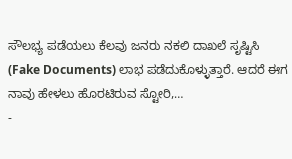ಸೌಲಭ್ಯ ಪಡೆಯಲು ಕೆಲವು ಜನರು ನಕಲಿ ದಾಖಲೆ ಸೃಷ್ಟಿಸಿ (Fake Documents) ಲಾಭ ಪಡೆದುಕೊಳ್ಳುತ್ತಾರೆ. ಆದರೆ ಈಗ ನಾವು ಹೇಳಲು ಹೊರಟಿರುವ ಸ್ಟೋರಿ,…
-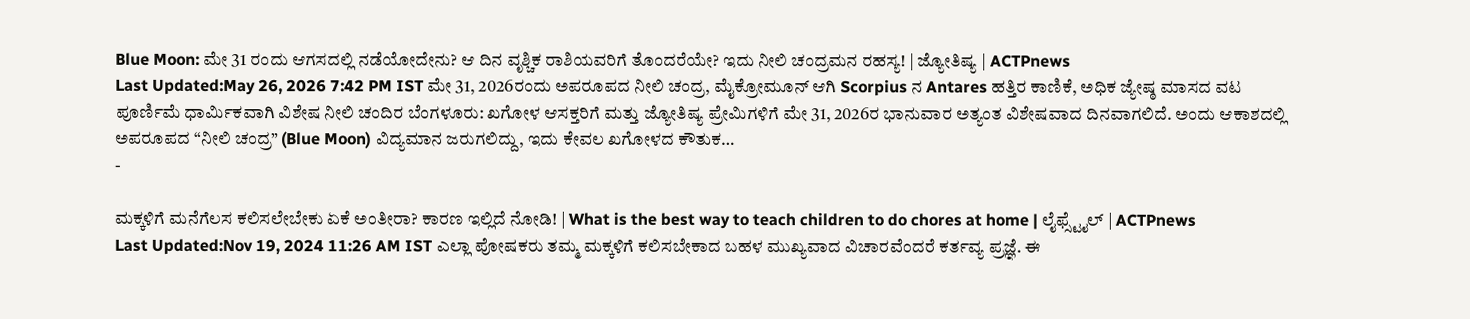Blue Moon: ಮೇ 31 ರಂದು ಆಗಸದಲ್ಲಿ ನಡೆಯೋದೇನು? ಆ ದಿನ ವೃಶ್ಚಿಕ ರಾಶಿಯವರಿಗೆ ತೊಂದರೆಯೇ? ಇದು ನೀಲಿ ಚಂದ್ರಮನ ರಹಸ್ಯ! | ಜ್ಯೋತಿಷ್ಯ | ACTPnews
Last Updated:May 26, 2026 7:42 PM IST ಮೇ 31, 2026ರಂದು ಅಪರೂಪದ ನೀಲಿ ಚಂದ್ರ, ಮೈಕ್ರೋಮೂನ್ ಆಗಿ Scorpius ನ Antares ಹತ್ತಿರ ಕಾಣಿಕೆ, ಅಧಿಕ ಜ್ಯೇಷ್ಠ ಮಾಸದ ವಟ ಪೂರ್ಣಿಮೆ ಧಾರ್ಮಿಕವಾಗಿ ವಿಶೇಷ ನೀಲಿ ಚಂದಿರ ಬೆಂಗಳೂರು: ಖಗೋಳ ಆಸಕ್ತರಿಗೆ ಮತ್ತು ಜ್ಯೋತಿಷ್ಯ ಪ್ರೇಮಿಗಳಿಗೆ ಮೇ 31, 2026ರ ಭಾನುವಾರ ಅತ್ಯಂತ ವಿಶೇಷವಾದ ದಿನವಾಗಲಿದೆ. ಅಂದು ಆಕಾಶದಲ್ಲಿ ಅಪರೂಪದ “ನೀಲಿ ಚಂದ್ರ” (Blue Moon) ವಿದ್ಯಮಾನ ಜರುಗಲಿದ್ದು, ಇದು ಕೇವಲ ಖಗೋಳದ ಕೌತುಕ…
-

ಮಕ್ಕಳಿಗೆ ಮನೆಗೆಲಸ ಕಲಿಸಲೇಬೇಕು ಏಕೆ ಅಂತೀರಾ? ಕಾರಣ ಇಲ್ಲಿದೆ ನೋಡಿ! | What is the best way to teach children to do chores at home | ಲೈಫ್ಸ್ಟೈಲ್ | ACTPnews
Last Updated:Nov 19, 2024 11:26 AM IST ಎಲ್ಲಾ ಪೋಷಕರು ತಮ್ಮ ಮಕ್ಕಳಿಗೆ ಕಲಿಸಬೇಕಾದ ಬಹಳ ಮುಖ್ಯವಾದ ವಿಚಾರವೆಂದರೆ ಕರ್ತವ್ಯ ಪ್ರಜ್ಞೆ. ಈ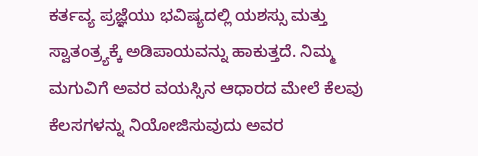ಕರ್ತವ್ಯ ಪ್ರಜ್ಞೆಯು ಭವಿಷ್ಯದಲ್ಲಿ ಯಶಸ್ಸು ಮತ್ತು ಸ್ವಾತಂತ್ರ್ಯಕ್ಕೆ ಅಡಿಪಾಯವನ್ನು ಹಾಕುತ್ತದೆ. ನಿಮ್ಮ ಮಗುವಿಗೆ ಅವರ ವಯಸ್ಸಿನ ಆಧಾರದ ಮೇಲೆ ಕೆಲವು ಕೆಲಸಗಳನ್ನು ನಿಯೋಜಿಸುವುದು ಅವರ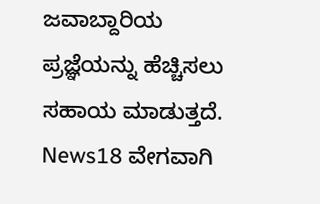ಜವಾಬ್ದಾರಿಯ ಪ್ರಜ್ಞೆಯನ್ನು ಹೆಚ್ಚಿಸಲು ಸಹಾಯ ಮಾಡುತ್ತದೆ. News18 ವೇಗವಾಗಿ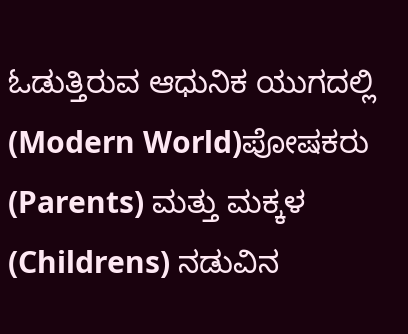ಓಡುತ್ತಿರುವ ಆಧುನಿಕ ಯುಗದಲ್ಲಿ (Modern World)ಪೋಷಕರು (Parents) ಮತ್ತು ಮಕ್ಕಳ (Childrens) ನಡುವಿನ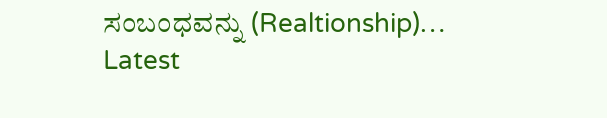ಸಂಬಂಧವನ್ನು (Realtionship)…
Latest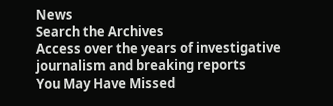News
Search the Archives
Access over the years of investigative journalism and breaking reports
You May Have Missed